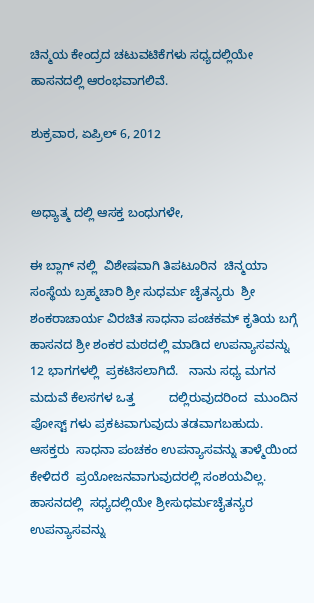ಚಿನ್ಮಯ ಕೇಂದ್ರದ ಚಟುವಟಿಕೆಗಳು ಸಧ್ಯದಲ್ಲಿಯೇ ಹಾಸನದಲ್ಲಿ ಆರಂಭವಾಗಲಿವೆ.

ಶುಕ್ರವಾರ, ಏಪ್ರಿಲ್ 6, 2012


ಅಧ್ಯಾತ್ಮ ದಲ್ಲಿ ಆಸಕ್ತ ಬಂಧುಗಳೇ,

ಈ ಬ್ಲಾಗ್ ನಲ್ಲಿ  ವಿಶೇಷವಾಗಿ ತಿಪಟೂರಿನ  ಚಿನ್ಮಯಾ  ಸಂಸ್ಥೆಯ ಬ್ರಹ್ಮಚಾರಿ ಶ್ರೀ ಸುಧರ್ಮ ಚೈತನ್ಯರು  ಶ್ರೀ ಶಂಕರಾಚಾರ್ಯ ವಿರಚಿತ ಸಾಧನಾ ಪಂಚಕಮ್ ಕೃತಿಯ ಬಗ್ಗೆ    ಹಾಸನದ ಶ್ರೀ ಶಂಕರ ಮಠದಲ್ಲಿ ಮಾಡಿದ ಉಪನ್ಯಾಸವನ್ನು  12 ಭಾಗಗಳಲ್ಲಿ  ಪ್ರಕಟಿಸಲಾಗಿದೆ.   ನಾನು ಸಧ್ಯ ಮಗನ ಮದುವೆ ಕೆಲಸಗಳ ಒತ್ತ          ದಲ್ಲಿರುವುದರಿಂದ  ಮುಂದಿನ ಪೋಸ್ಟ್ ಗಳು ಪ್ರಕಟವಾಗುವುದು ತಡವಾಗಬಹುದು.  ಆಸಕ್ತರು  ಸಾಧನಾ ಪಂಚಕಂ ಉಪನ್ಯಾಸವನ್ನು ತಾಳ್ಮೆಯಿಂದ ಕೇಳಿದರೆ  ಪ್ರಯೋಜನವಾಗುವುದರಲ್ಲಿ ಸಂಶಯವಿಲ್ಲ. ಹಾಸನದಲ್ಲಿ  ಸಧ್ಯದಲ್ಲಿಯೇ ಶ್ರೀಸುಧರ್ಮಚೈತನ್ಯರ ಉಪನ್ಯಾಸವನ್ನು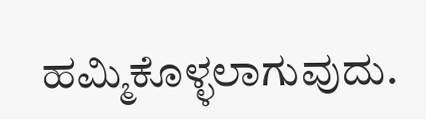ಹಮ್ಮಿಕೊಳ್ಳಲಾಗುವುದು.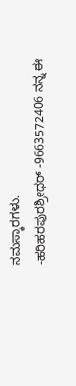ನಮಸ್ಕಾರಗಳು.
-ಹರಿಹರಪುರಶ್ರೀಧರ್ -9663572406 ನನ್ನ ಈ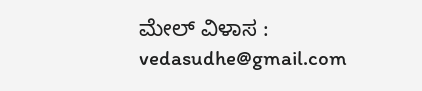ಮೇಲ್ ವಿಳಾಸ :  vedasudhe@gmail.com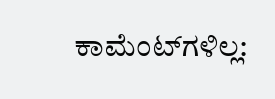ಕಾಮೆಂಟ್‌ಗಳಿಲ್ಲ: